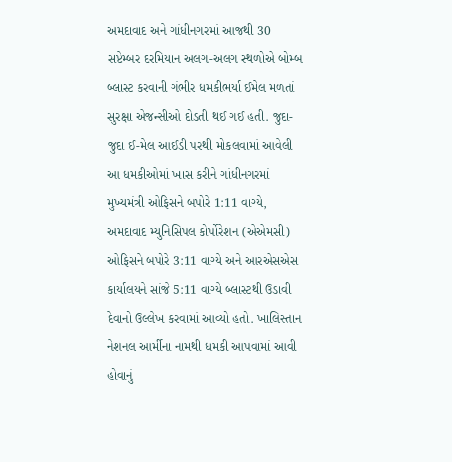અમદાવાદ અને ગાંધીનગરમાં આજથી 30 સપ્ટેમ્બર દરમિયાન અલગ-અલગ સ્થળોએ બોમ્બ બ્લાસ્ટ કરવાની ગંભીર ધમકીભર્યા ઈમેલ મળતાં સુરક્ષા એજન્સીઓ દોડતી થઈ ગઈ હતી. જુદા-જુદા ઈ-મેલ આઈડી પરથી મોકલવામાં આવેલી આ ધમકીઓમાં ખાસ કરીને ગાંધીનગરમાં મુખ્યમંત્રી ઓફિસને બપોરે 1:11 વાગ્યે, અમદાવાદ મ્યુનિસિપલ કોર્પોરેશન (એએમસી) ઓફિસને બપોરે 3:11 વાગ્યે અને આરએસએસ કાર્યાલયને સાંજે 5:11 વાગ્યે બ્લાસ્ટથી ઉડાવી દેવાનો ઉલ્લેખ કરવામાં આવ્યો હતો. ખાલિસ્તાન નેશનલ આર્મીના નામથી ધમકી આપવામાં આવી હોવાનું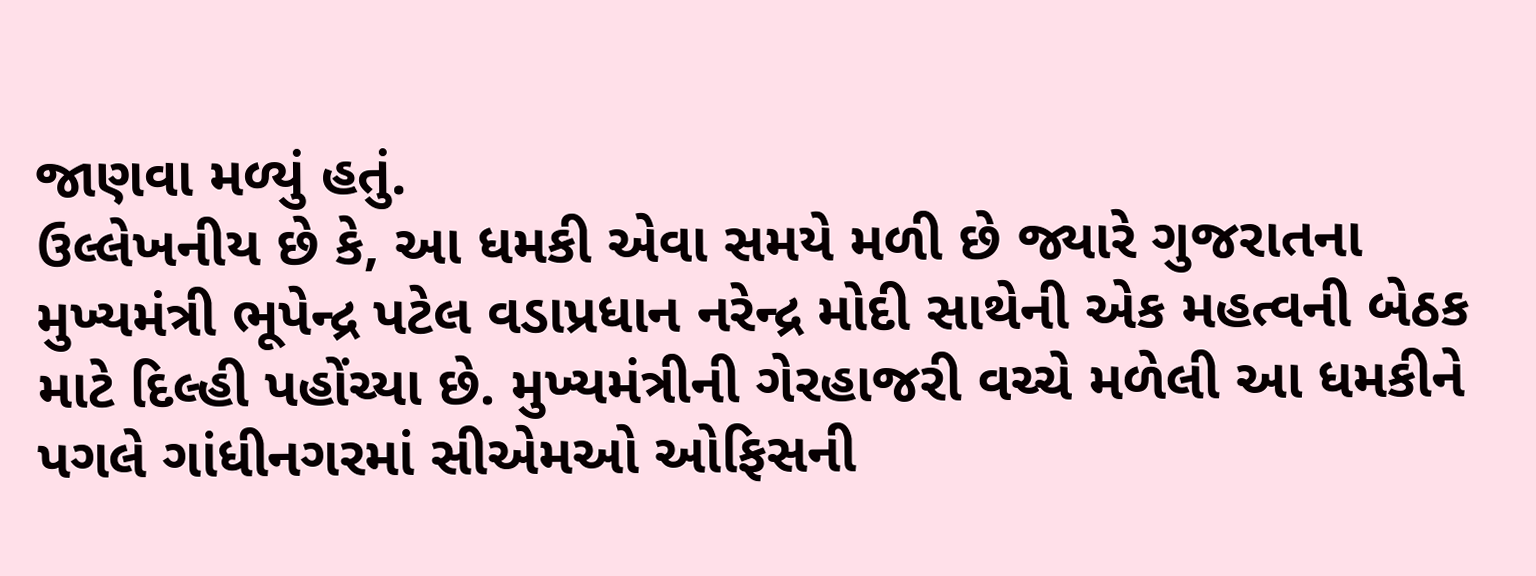જાણવા મળ્યું હતું.
ઉલ્લેખનીય છે કે, આ ધમકી એવા સમયે મળી છે જ્યારે ગુજરાતના મુખ્યમંત્રી ભૂપેન્દ્ર પટેલ વડાપ્રધાન નરેન્દ્ર મોદી સાથેની એક મહત્વની બેઠક માટે દિલ્હી પહોંચ્યા છે. મુખ્યમંત્રીની ગેરહાજરી વચ્ચે મળેલી આ ધમકીને પગલે ગાંધીનગરમાં સીએમઓ ઓફિસની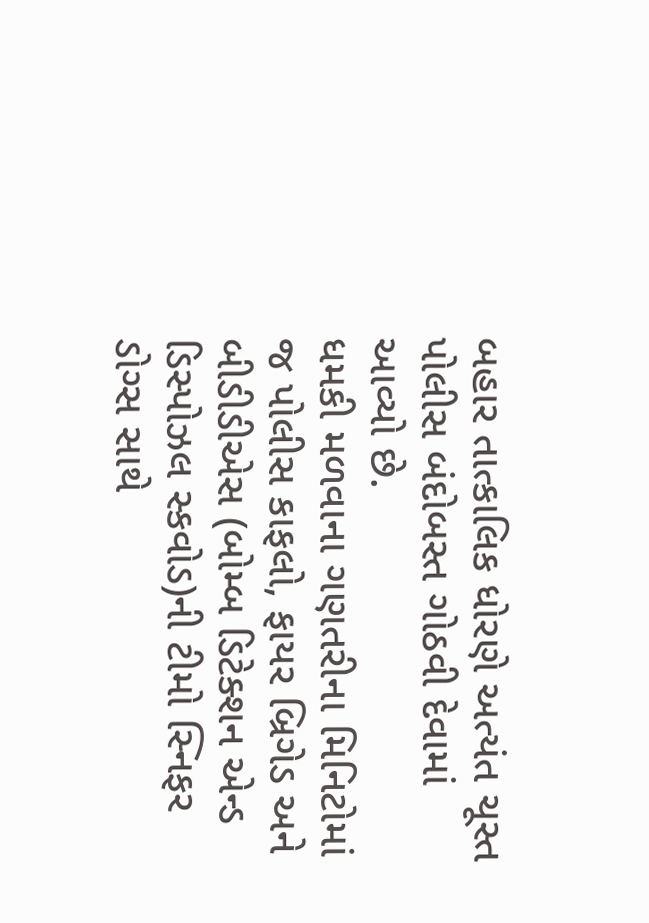બહાર તાત્કાલિક ધોરણે અત્યંત ચૂસ્ત પોલીસ બંદોબસ્ત ગોઠવી દેવામાં આવ્યો છે.
ધમકી મળવાના ગણતરીના મિનિટોમાં જ પોલીસ કાફલો, ફાયર બ્રિગેડ અને બીડીડીએસ (બોમ્બ ડિટેક્શન એન્ડ ડિસ્પોઝલ સ્કવોડ)ની ટીમો સ્નિફર ડોગ્સ સાથે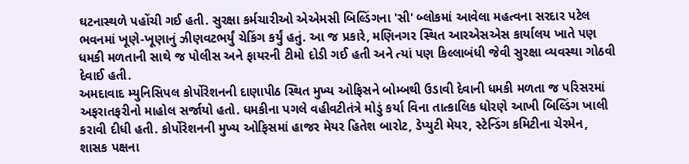ઘટનાસ્થળે પહોંચી ગઈ હતી. સુરક્ષા કર્મચારીઓ એએમસી બિલ્ડિંગના 'સી' બ્લોકમાં આવેલા મહત્વના સરદાર પટેલ ભવનમાં ખૂણે-ખૂણાનું ઝીણવટભર્યું ચેકિંગ કર્યું હતું. આ જ પ્રકારે, મણિનગર સ્થિત આરએસએસ કાર્યાલય ખાતે પણ ધમકી મળતાની સાથે જ પોલીસ અને ફાયરની ટીમો દોડી ગઈ હતી અને ત્યાં પણ કિલ્લાબંધી જેવી સુરક્ષા વ્યવસ્થા ગોઠવી દેવાઈ હતી.
અમદાવાદ મ્યુનિસિપલ કોર્પોરેશનની દાણાપીઠ સ્થિત મુખ્ય ઓફિસને બોમ્બથી ઉડાવી દેવાની ધમકી મળતા જ પરિસરમાં અફરાતફરીનો માહોલ સર્જાયો હતો. ધમકીના પગલે વહીવટીતંત્રે મોડું કર્યા વિના તાત્કાલિક ધોરણે આખી બિલ્ડિંગ ખાલી કરાવી દીધી હતી. કોર્પોરેશનની મુખ્ય ઓફિસમાં હાજર મેયર હિતેશ બારોટ, ડેપ્યુટી મેયર, સ્ટેન્ડિંગ કમિટીના ચેરમેન, શાસક પક્ષના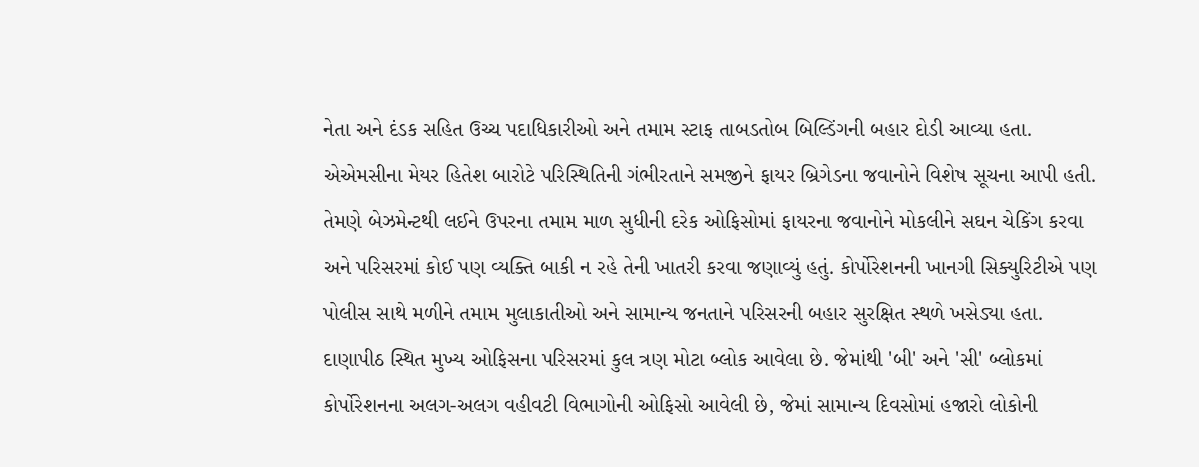નેતા અને દંડક સહિત ઉચ્ચ પદાધિકારીઓ અને તમામ સ્ટાફ તાબડતોબ બિલ્ડિંગની બહાર દોડી આવ્યા હતા.
એએમસીના મેયર હિતેશ બારોટે પરિસ્થિતિની ગંભીરતાને સમજીને ફાયર બ્રિગેડના જવાનોને વિશેષ સૂચના આપી હતી. તેમણે બેઝમેન્ટથી લઈને ઉપરના તમામ માળ સુધીની દરેક ઓફિસોમાં ફાયરના જવાનોને મોકલીને સઘન ચેકિંગ કરવા અને પરિસરમાં કોઈ પણ વ્યક્તિ બાકી ન રહે તેની ખાતરી કરવા જણાવ્યું હતું. કોર્પોરેશનની ખાનગી સિક્યુરિટીએ પણ પોલીસ સાથે મળીને તમામ મુલાકાતીઓ અને સામાન્ય જનતાને પરિસરની બહાર સુરક્ષિત સ્થળે ખસેડ્યા હતા.
દાણાપીઠ સ્થિત મુખ્ય ઓફિસના પરિસરમાં કુલ ત્રણ મોટા બ્લોક આવેલા છે. જેમાંથી 'બી' અને 'સી' બ્લોકમાં કોર્પોરેશનના અલગ-અલગ વહીવટી વિભાગોની ઓફિસો આવેલી છે, જેમાં સામાન્ય દિવસોમાં હજારો લોકોની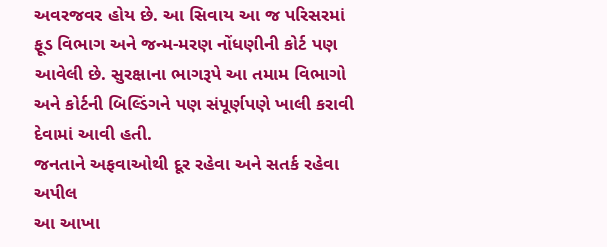અવરજવર હોય છે. આ સિવાય આ જ પરિસરમાં ફૂડ વિભાગ અને જન્મ-મરણ નોંધણીની કોર્ટ પણ આવેલી છે. સુરક્ષાના ભાગરૂપે આ તમામ વિભાગો અને કોર્ટની બિલ્ડિંગને પણ સંપૂર્ણપણે ખાલી કરાવી દેવામાં આવી હતી.
જનતાને અફવાઓથી દૂર રહેવા અને સતર્ક રહેવા અપીલ
આ આખા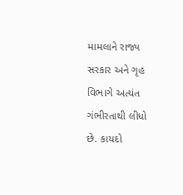મામલાને રાજ્ય સરકાર અને ગૃહ વિભાગે અત્યંત ગંભીરતાથી લીધો છે. કાયદો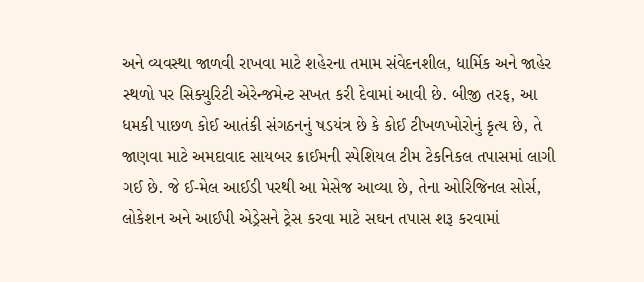અને વ્યવસ્થા જાળવી રાખવા માટે શહેરના તમામ સંવેદનશીલ, ધાર્મિક અને જાહેર સ્થળો પર સિક્યુરિટી એરેન્જમેન્ટ સખત કરી દેવામાં આવી છે. બીજી તરફ, આ ધમકી પાછળ કોઈ આતંકી સંગઠનનું ષડયંત્ર છે કે કોઈ ટીખળખોરોનું કૃત્ય છે, તે જાણવા માટે અમદાવાદ સાયબર ક્રાઈમની સ્પેશિયલ ટીમ ટેકનિકલ તપાસમાં લાગી ગઈ છે. જે ઈ-મેલ આઈડી પરથી આ મેસેજ આવ્યા છે, તેના ઓરિજિનલ સોર્સ, લોકેશન અને આઈપી એડ્રેસને ટ્રેસ કરવા માટે સઘન તપાસ શરૂ કરવામાં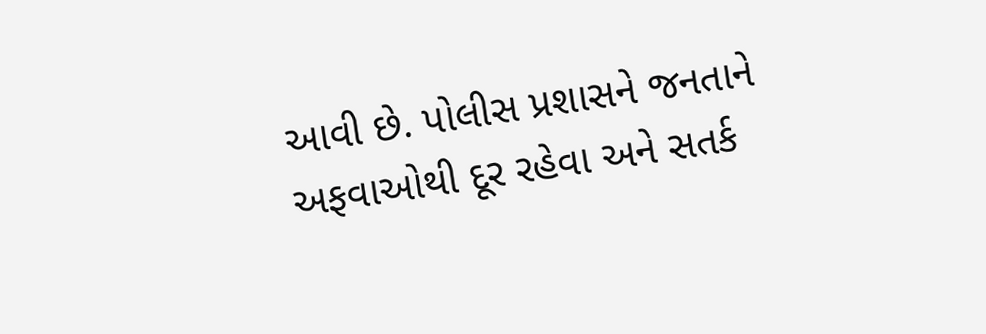આવી છે. પોલીસ પ્રશાસને જનતાને અફવાઓથી દૂર રહેવા અને સતર્ક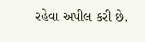રહેવા અપીલ કરી છે.